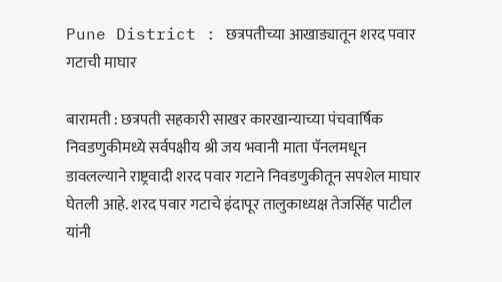Pune District : छत्रपतीच्या आखाड्यातून शरद पवार गटाची माघार

बारामती : छत्रपती सहकारी साखर कारखान्याच्या पंचवार्षिक निवडणुकीमध्ये सर्वपक्षीय श्री जय भवानी माता पॅनलमधून डावलल्याने राष्ट्रवादी शरद पवार गटाने निवडणुकीतून सपशेल माघार घेतली आहे. शरद पवार गटाचे इंदापूर तालुकाध्यक्ष तेजसिंह पाटील यांनी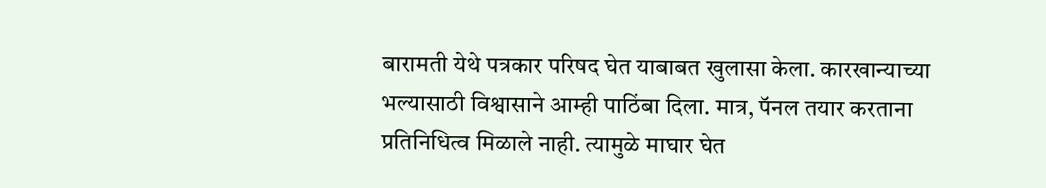बारामती येथे पत्रकार परिषद घेत याबाबत खुलासा केला. कारखान्याच्या भल्यासाठी विश्वासाने आम्ही पाठिंबा दिला. मात्र, पॅनल तयार करताना प्रतिनिधित्व मिळाले नाही. त्यामुळे माघार घेत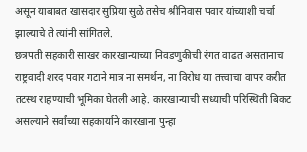असून याबाबत खासदार सुप्रिया सुळे तसेच श्रीनिवास पवार यांच्याशी चर्चा झाल्याचे ते त्यांनी सांगितले.
छत्रपती सहकारी साखर कारखान्याच्या निवडणुकीची रंगत वाढत असतानाच राष्ट्रवादी शरद पवार गटाने मात्र ना समर्थन, ना विरोध या तत्त्वाचा वापर करीत तटस्थ राहण्याची भूमिका घेतली आहे. कारखान्याची सध्याची परिस्थिती बिकट असल्याने सर्वांच्या सहकार्याने कारखाना पुन्हा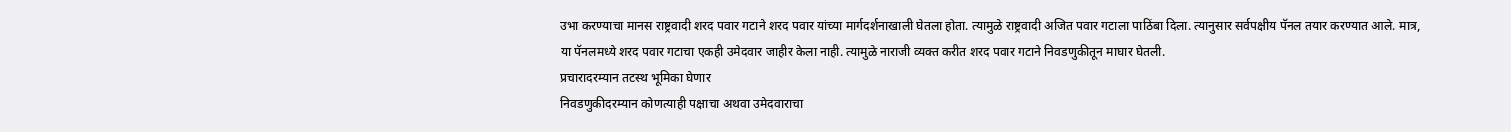उभा करण्याचा मानस राष्ट्रवादी शरद पवार गटाने शरद पवार यांच्या मार्गदर्शनाखाली घेतला होता. त्यामुळे राष्ट्रवादी अजित पवार गटाला पाठिंबा दिला. त्यानुसार सर्वपक्षीय पॅनल तयार करण्यात आले. मात्र, या पॅनलमध्ये शरद पवार गटाचा एकही उमेदवार जाहीर केला नाही. त्यामुळे नाराजी व्यक्त करीत शरद पवार गटाने निवडणुकीतून माघार घेतली.
प्रचारादरम्यान तटस्थ भूमिका घेणार
निवडणुकीदरम्यान कोणत्याही पक्षाचा अथवा उमेदवाराचा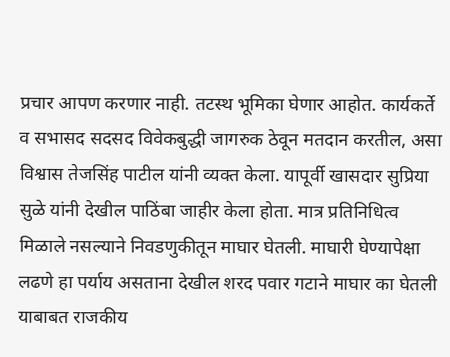प्रचार आपण करणार नाही. तटस्थ भूमिका घेणार आहोत. कार्यकर्ते व सभासद सदसद विवेकबुद्धी जागरुक ठेवून मतदान करतील, असा विश्वास तेजसिंह पाटील यांनी व्यक्त केला. यापूर्वी खासदार सुप्रिया सुळे यांनी देखील पाठिंबा जाहीर केला होता. मात्र प्रतिनिधित्व मिळाले नसल्याने निवडणुकीतून माघार घेतली. माघारी घेण्यापेक्षा लढणे हा पर्याय असताना देखील शरद पवार गटाने माघार का घेतली याबाबत राजकीय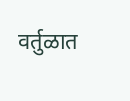वर्तुळात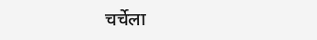चर्चेला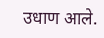उधाण आले.